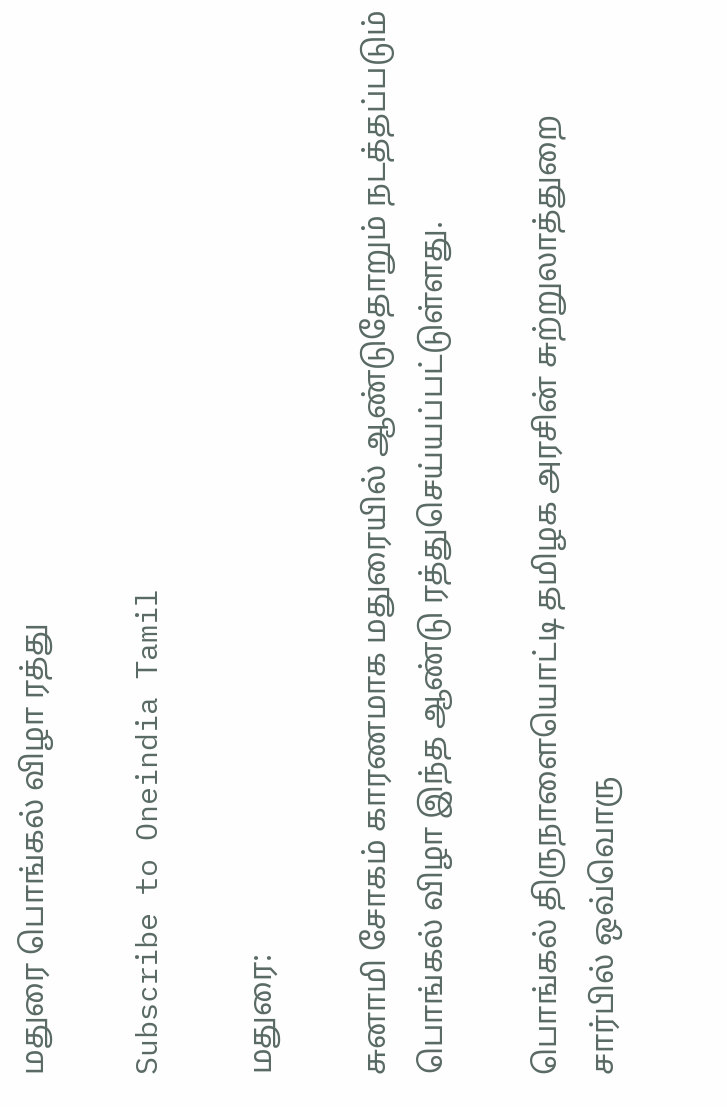மதுரை பொங்கல் விழா ரத்து

Subscribe to Oneindia Tamil

மதுரை:

சுனாமி சோகம் காரணமாக மதுரையில் ஆண்டுதோறும் நடத்தப்படும் பொங்கல் விழா இந்த ஆண்டு ரத்துசெய்யப்பட்டுள்ளது.

பொங்கல் திருநாளையொட்டி தமிழக அரசின் சுற்றுலாத்துறை சார்பில் ஒவ்வொரு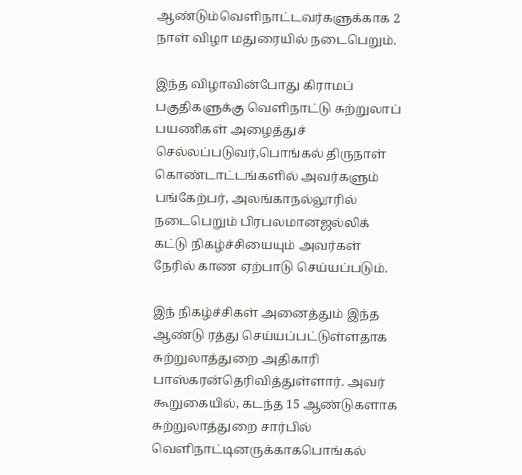ஆண்டும்வெளிநாட்டவர்களுக்காக 2 நாள் விழா மதுரையில் நடைபெறும்.

இந்த விழாவின்போது கிராமப் பகுதிகளுக்கு வெளிநாட்டு சுற்றுலாப் பயணிகள் அழைத்துச் செல்லப்படுவர்,பொங்கல் திருநாள் கொண்டாட்டங்களில் அவர்களும் பங்கேற்பர், அலங்காநல்லூரில் நடைபெறும் பிரபலமானஜல்லிக் கட்டு நிகழ்ச்சியையும் அவர்கள் நேரில் காண ஏற்பாடு செய்யப்படும்.

இந் நிகழ்ச்சிகள் அனைத்தும் இந்த ஆண்டு ரத்து செய்யப்பட்டுள்ளதாக சுற்றுலாத்துறை அதிகாரி பாஸ்கரன்தெரிவித்துள்ளார். அவர் கூறுகையில், கடந்த 15 ஆண்டுகளாக சுற்றுலாத்துறை சார்பில் வெளிநாட்டினருக்காகபொங்கல்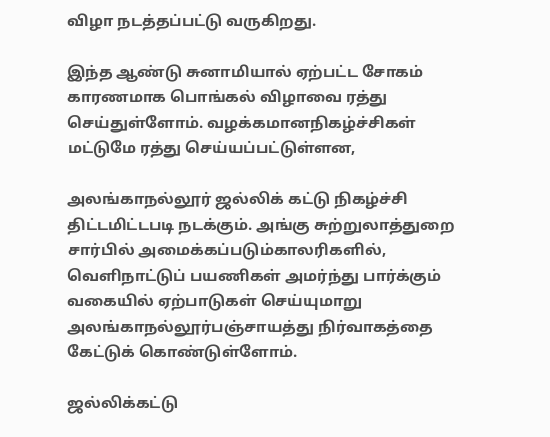விழா நடத்தப்பட்டு வருகிறது.

இந்த ஆண்டு சுனாமியால் ஏற்பட்ட சோகம் காரணமாக பொங்கல் விழாவை ரத்து செய்துள்ளோம். வழக்கமானநிகழ்ச்சிகள் மட்டுமே ரத்து செய்யப்பட்டுள்ளன,

அலங்காநல்லூர் ஜல்லிக் கட்டு நிகழ்ச்சி திட்டமிட்டபடி நடக்கும். அங்கு சுற்றுலாத்துறை சார்பில் அமைக்கப்படும்காலரிகளில், வெளிநாட்டுப் பயணிகள் அமர்ந்து பார்க்கும் வகையில் ஏற்பாடுகள் செய்யுமாறு அலங்காநல்லூர்பஞ்சாயத்து நிர்வாகத்தை கேட்டுக் கொண்டுள்ளோம்.

ஜல்லிக்கட்டு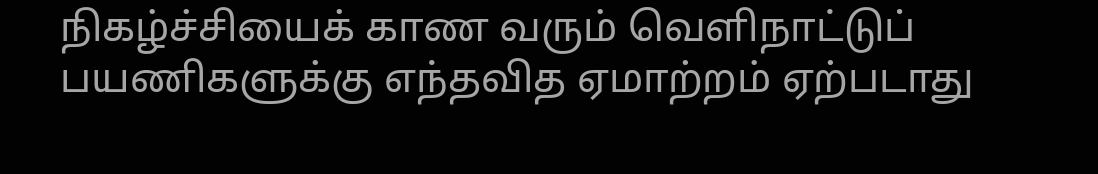நிகழ்ச்சியைக் காண வரும் வெளிநாட்டுப் பயணிகளுக்கு எந்தவித ஏமாற்றம் ஏற்படாது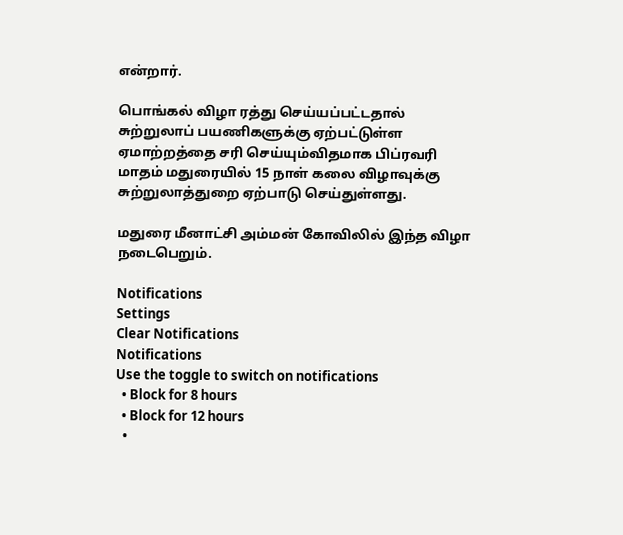என்றார்.

பொங்கல் விழா ரத்து செய்யப்பட்டதால் சுற்றுலாப் பயணிகளுக்கு ஏற்பட்டுள்ள ஏமாற்றத்தை சரி செய்யும்விதமாக பிப்ரவரி மாதம் மதுரையில் 15 நாள் கலை விழாவுக்கு சுற்றுலாத்துறை ஏற்பாடு செய்துள்ளது.

மதுரை மீனாட்சி அம்மன் கோவிலில் இந்த விழா நடைபெறும்.

Notifications
Settings
Clear Notifications
Notifications
Use the toggle to switch on notifications
  • Block for 8 hours
  • Block for 12 hours
  •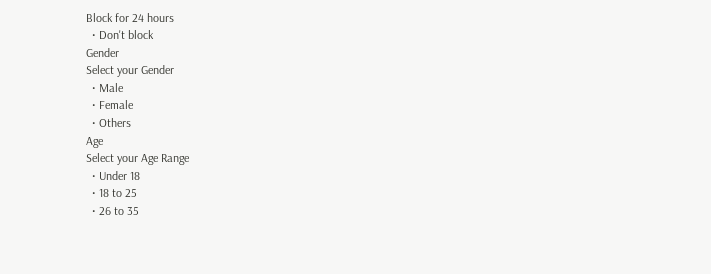Block for 24 hours
  • Don't block
Gender
Select your Gender
  • Male
  • Female
  • Others
Age
Select your Age Range
  • Under 18
  • 18 to 25
  • 26 to 35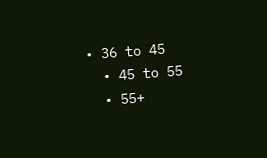• 36 to 45
  • 45 to 55
  • 55+